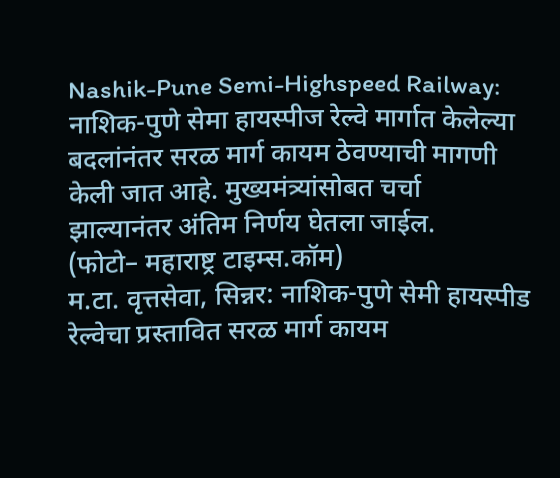Nashik-Pune Semi-Highspeed Railway: नाशिक-पुणे सेमा हायस्पीज रेल्वे मार्गात केलेल्या बदलांनंतर सरळ मार्ग कायम ठेवण्याची मागणी केली जात आहे. मुख्यमंत्र्यांसोबत चर्चा झाल्यानंतर अंतिम निर्णय घेतला जाईल.
(फोटो– महाराष्ट्र टाइम्स.कॉम)
म.टा. वृत्तसेवा, सिन्नर: नाशिक-पुणे सेमी हायस्पीड रेल्वेचा प्रस्तावित सरळ मार्ग कायम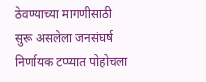ठेवण्याच्या मागणीसाठी सुरू असलेला जनसंघर्ष निर्णायक टप्प्यात पोहोचला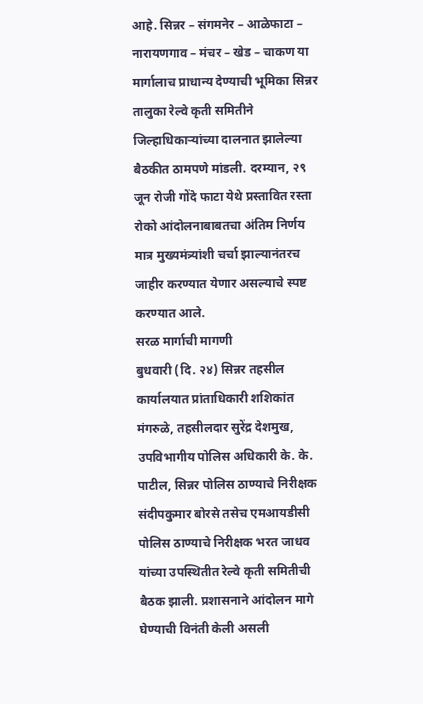आहे. सिन्नर – संगमनेर – आळेफाटा – नारायणगाव – मंचर – खेड – चाकण या मार्गालाच प्राधान्य देण्याची भूमिका सिन्नर तालुका रेल्वे कृती समितीने जिल्हाधिकाऱ्यांच्या दालनात झालेल्या बैठकीत ठामपणे मांडली. दरम्यान, २९ जून रोजी गोंदे फाटा येथे प्रस्तावित रस्ता रोको आंदोलनाबाबतचा अंतिम निर्णय मात्र मुख्यमंत्र्यांशी चर्चा झाल्यानंतरच जाहीर करण्यात येणार असल्याचे स्पष्ट करण्यात आले.
सरळ मार्गाची मागणी
बुधवारी (दि. २४) सिन्नर तहसील कार्यालयात प्रांताधिकारी शशिकांत मंगरुळे, तहसीलदार सुरेंद्र देशमुख, उपविभागीय पोलिस अधिकारी के. के. पाटील, सिन्नर पोलिस ठाण्याचे निरीक्षक संदीपकुमार बोरसे तसेच एमआयडीसी पोलिस ठाण्याचे निरीक्षक भरत जाधव यांच्या उपस्थितीत रेल्वे कृती समितीची बैठक झाली. प्रशासनाने आंदोलन मागे घेण्याची विनंती केली असली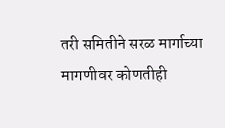तरी समितीने सरळ मार्गाच्या मागणीवर कोणतीही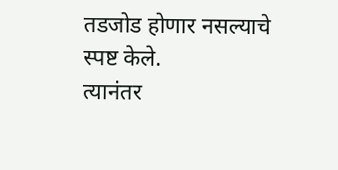तडजोड होणार नसल्याचे स्पष्ट केले.
त्यानंतर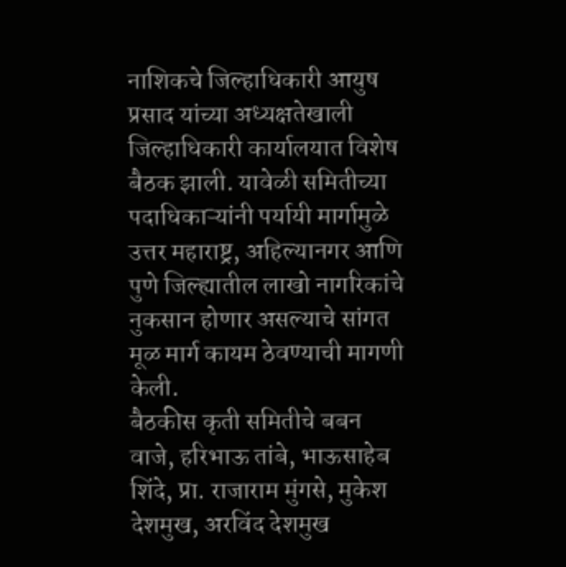नाशिकचे जिल्हाधिकारी आयुष प्रसाद यांच्या अध्यक्षतेखाली जिल्हाधिकारी कार्यालयात विशेष बैठक झाली. यावेळी समितीच्या पदाधिकाऱ्यांनी पर्यायी मार्गामुळे उत्तर महाराष्ट्र, अहिल्यानगर आणि पुणे जिल्ह्यातील लाखो नागरिकांचे नुकसान होणार असल्याचे सांगत मूळ मार्ग कायम ठेवण्याची मागणी केली.
बैठकीस कृती समितीचे बबन वाजे, हरिभाऊ तांबे, भाऊसाहेब शिंदे, प्रा. राजाराम मुंगसे, मुकेश देशमुख, अरविंद देशमुख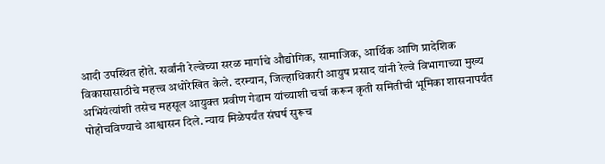आदी उपस्थित होते. सर्वांनी रेल्वेच्या सरळ मार्गाचे औद्योगिक, सामाजिक, आर्थिक आणि प्रादेशिक विकासासाठीचे महत्त्व अधोरेखित केले. दरम्यान, जिल्हाधिकारी आयुष प्रसाद यांनी रेल्वे विभागाच्या मुख्य अभियंत्यांशी तसेच महसूल आयुक्त प्रवीण गेडाम यांच्याशी चर्चा करून कृती समितीची भूमिका शासनापर्यंत पोहोचविण्याचे आश्वासन दिले. न्याय मिळेपर्यंत संघर्ष सुरूच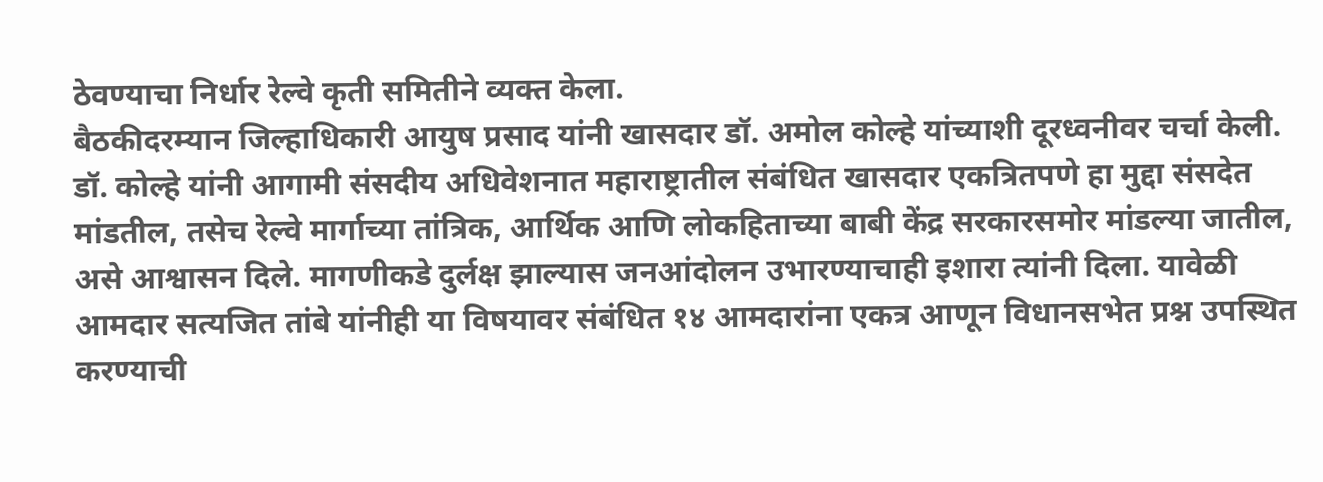ठेवण्याचा निर्धार रेल्वे कृती समितीने व्यक्त केला.
बैठकीदरम्यान जिल्हाधिकारी आयुष प्रसाद यांनी खासदार डॉ. अमोल कोल्हे यांच्याशी दूरध्वनीवर चर्चा केली. डॉ. कोल्हे यांनी आगामी संसदीय अधिवेशनात महाराष्ट्रातील संबंधित खासदार एकत्रितपणे हा मुद्दा संसदेत मांडतील, तसेच रेल्वे मार्गाच्या तांत्रिक, आर्थिक आणि लोकहिताच्या बाबी केंद्र सरकारसमोर मांडल्या जातील, असे आश्वासन दिले. मागणीकडे दुर्लक्ष झाल्यास जनआंदोलन उभारण्याचाही इशारा त्यांनी दिला. यावेळी आमदार सत्यजित तांबे यांनीही या विषयावर संबंधित १४ आमदारांना एकत्र आणून विधानसभेत प्रश्न उपस्थित करण्याची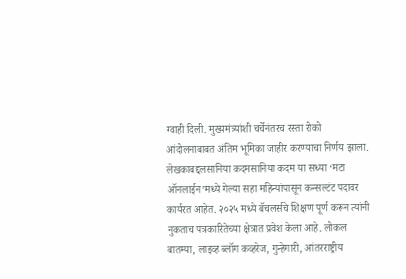ग्वाही दिली. मुख्यमंत्र्यांशी चर्चेनंतरच रस्ता रोको आंदोलनाबाबत अंतिम भूमिका जाहीर करण्याचा निर्णय झाला.
लेखकाबद्दलसानिया कदमसानिया कदम या सध्या ‘मटा ऑनलाईन’मध्ये गेल्या सहा महिन्यांपासून कन्सल्टंट पदावर कार्यरत आहेत. २०२५ मध्ये बॅचलर्सचे शिक्षण पूर्ण करून त्यांनी नुकताच पत्रकारितेच्या क्षेत्रात प्रवेश केला आहे. लोकल बातम्या, लाइव्ह ब्लॉग कव्हरेज, गुन्हेगारी, आंतरराष्ट्रीय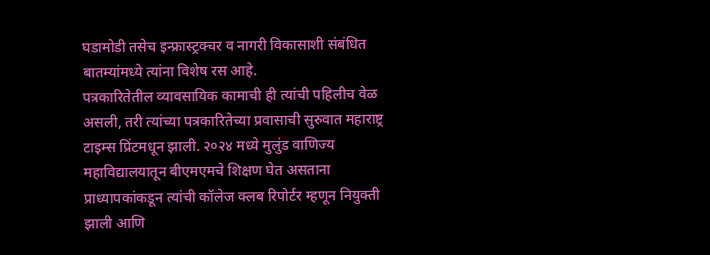घडामोडी तसेच इन्फ्रास्ट्रक्चर व नागरी विकासाशी संबंधित बातम्यांमध्ये त्यांना विशेष रस आहे.
पत्रकारितेतील व्यावसायिक कामाची ही त्यांची पहिलीच वेळ असली, तरी त्यांच्या पत्रकारितेच्या प्रवासाची सुरुवात महाराष्ट्र टाइम्स प्रिंटमधून झाली. २०२४ मध्ये मुलुंड वाणिज्य महाविद्यालयातून बीएमएमचे शिक्षण घेत असताना प्राध्यापकांकडून त्यांची कॉलेज क्लब रिपोर्टर म्हणून नियुक्ती झाली आणि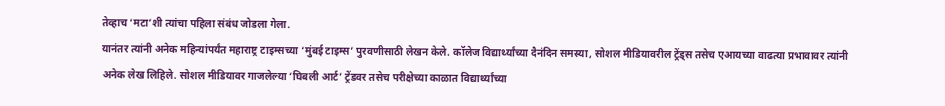तेव्हाच ‘मटा’शी त्यांचा पहिला संबंध जोडला गेला.
यानंतर त्यांनी अनेक महिन्यांपर्यंत महाराष्ट्र टाइम्सच्या ‘मुंबई टाइम्स’ पुरवणीसाठी लेखन केले. कॉलेज विद्यार्थ्यांच्या दैनंदिन समस्या, सोशल मीडियावरील ट्रेंड्स तसेच एआयच्या वाढत्या प्रभावावर त्यांनी अनेक लेख लिहिले. सोशल मीडियावर गाजलेल्या ‘घिबली आर्ट’ ट्रेंडवर तसेच परीक्षेच्या काळात विद्यार्थ्यांच्या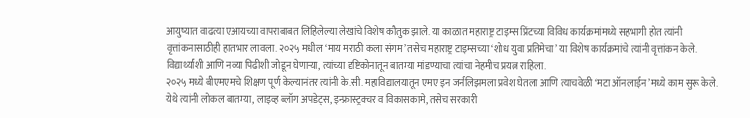आयुष्यात वाढत्या एआयच्या वापराबाबत लिहिलेल्या लेखांचे विशेष कौतुक झाले. या काळात महाराष्ट्र टाइम्स प्रिंटच्या विविध कार्यक्रमांमध्ये सहभागी होत त्यांनी वृत्तांकनासाठीही हातभार लावला. २०२५ मधील ‘माय मराठी कला संगम’ तसेच महाराष्ट्र टाइम्सच्या ‘शोध युवा प्रतिमेचा’ या विशेष कार्यक्रमांचे त्यांनी वृत्तांकन केले. विद्यार्थ्यांशी आणि नव्या पिढीशी जोडून घेणाऱ्या, त्यांच्या दृष्टिकोनातून बातम्या मांडण्याचा त्यांचा नेहमीच प्रयत्न राहिला.
२०२५ मध्ये बीएमएमचे शिक्षण पूर्ण केल्यानंतर त्यांनी के.सी. महाविद्यालयातून एमए इन जर्नलिझमला प्रवेश घेतला आणि त्याचवेळी ‘मटा ऑनलाईन’मध्ये काम सुरू केले. येथे त्यांनी लोकल बातम्या, लाइव्ह ब्लॉग अपडेट्स, इन्फ्रास्ट्रक्चर व विकासकामे, तसेच सरकारी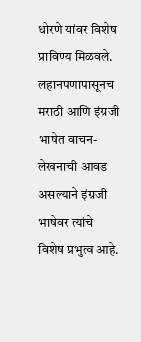धोरणे यांवर विशेष प्राविण्य मिळवले.
लहानपणापासूनच मराठी आणि इंग्रजी भाषेत वाचन-लेखनाची आवड असल्याने इंग्रजी भाषेवर त्यांचे विशेष प्रभुत्व आहे.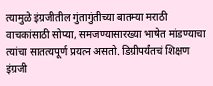त्यामुळे इंग्रजीतील गुंतागुंतीच्या बातम्या मराठी वाचकांसाठी सोप्या, समजण्यासारख्या भाषेत मांडण्याचा त्यांचा सातत्यपूर्ण प्रयत्न असतो. डिग्रीपर्यंतचं शिक्षण इंग्रजी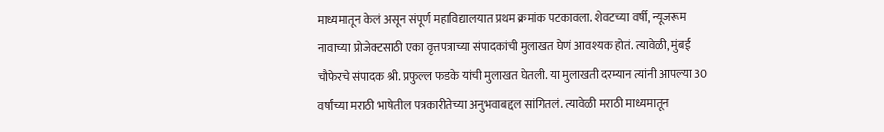माध्यमातून केलं असून संपूर्ण महाविद्यालयात प्रथम क्रमांक पटकावला. शेवटच्या वर्षी, न्यूजरूम नावाच्या प्रोजेक्टसाठी एका वृत्तपत्राच्या संपादकांची मुलाखत घेणं आवश्यक होतं. त्यावेळी, मुंबई चौफेरचे संपादक श्री. प्रफुल्ल फडके यांची मुलाखत घेतली. या मुलाखती दरम्यान त्यांनी आपल्या 30 वर्षांच्या मराठी भाषेतील पत्रकारीतेच्या अनुभवाबद्दल सांगितलं. त्यावेळी मराठी माध्यमातून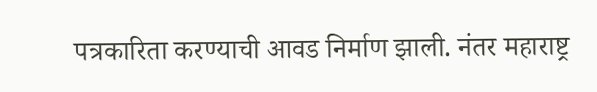पत्रकारिता करण्याची आवड निर्माण झाली. नंतर महाराष्ट्र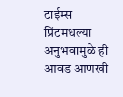टाईम्स प्रिंटमधल्या अनुभवामुळे ही आवड आणखी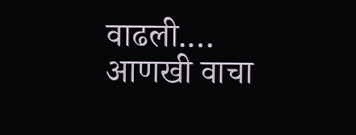वाढली.… आणखी वाचा